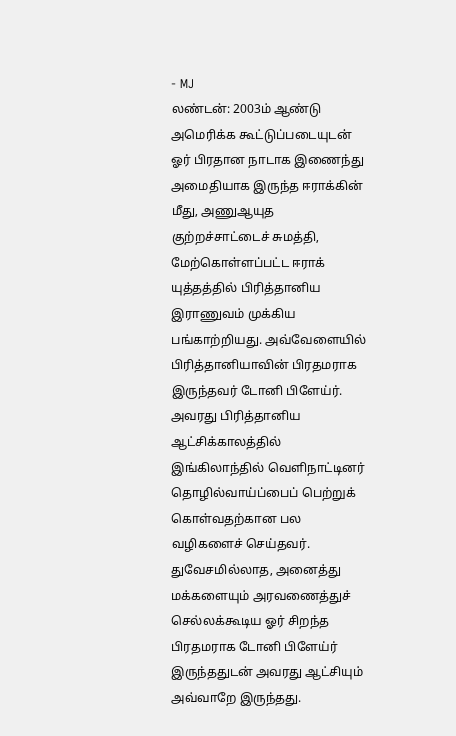- MJ
லண்டன்: 2003ம் ஆண்டு அமெரிக்க கூட்டுப்படையுடன் ஓர் பிரதான நாடாக இணைந்து அமைதியாக இருந்த ஈராக்கின் மீது, அணுஆயுத குற்றச்சாட்டைச் சுமத்தி, மேற்கொள்ளப்பட்ட ஈராக் யுத்தத்தில் பிரித்தானிய இராணுவம் முக்கிய பங்காற்றியது. அவ்வேளையில் பிரித்தானியாவின் பிரதமராக இருந்தவர் டோனி பிளேய்ர்.
அவரது பிரித்தானிய ஆட்சிக்காலத்தில் இங்கிலாந்தில் வெளிநாட்டினர் தொழில்வாய்ப்பைப் பெற்றுக் கொள்வதற்கான பல வழிகளைச் செய்தவர். துவேசமில்லாத, அனைத்து மக்களையும் அரவணைத்துச் செல்லக்கூடிய ஓர் சிறந்த பிரதமராக டோனி பிளேய்ர் இருந்ததுடன் அவரது ஆட்சியும் அவ்வாறே இருந்தது.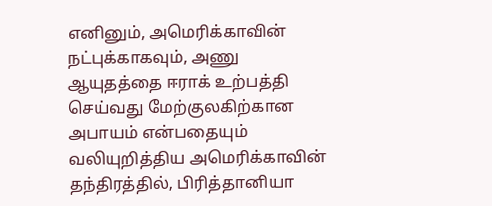எனினும், அமெரிக்காவின் நட்புக்காகவும், அணு ஆயுதத்தை ஈராக் உற்பத்தி செய்வது மேற்குலகிற்கான அபாயம் என்பதையும் வலியுறித்திய அமெரிக்காவின் தந்திரத்தில், பிரித்தானியா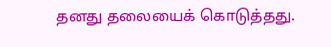தனது தலையைக் கொடுத்தது.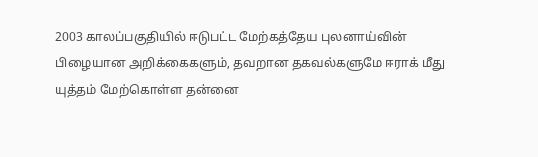2003 காலப்பகுதியில் ஈடுபட்ட மேற்கத்தேய புலனாய்வின் பிழையான அறிக்கைகளும், தவறான தகவல்களுமே ஈராக் மீது யுத்தம் மேற்கொள்ள தன்னை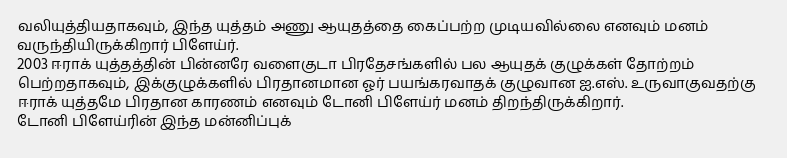வலியுத்தியதாகவும், இந்த யுத்தம் அணு ஆயுதத்தை கைப்பற்ற முடியவில்லை எனவும் மனம் வருந்தியிருக்கிறார் பிளேய்ர்.
2003 ஈராக் யுத்தத்தின் பின்னரே வளைகுடா பிரதேசங்களில் பல ஆயுதக் குழுக்கள் தோற்றம் பெற்றதாகவும், இக்குழுக்களில் பிரதானமான ஓர் பயங்கரவாதக் குழுவான ஐ.எஸ். உருவாகுவதற்கு ஈராக் யுத்தமே பிரதான காரணம் எனவும் டோனி பிளேய்ர் மனம் திறந்திருக்கிறார்.
டோனி பிளேய்ரின் இந்த மன்னிப்புக்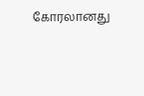கோரலானது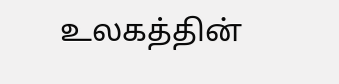உலகத்தின்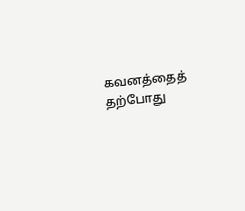கவனத்தைத் தற்போது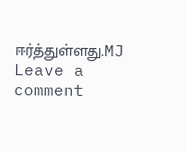ஈர்த்துள்ளது.MJ
Leave a comment